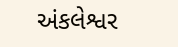અંકલેશ્વર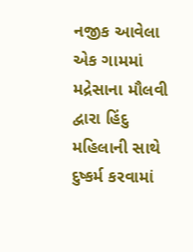નજીક આવેલા એક ગામમાં મદ્રેસાના મૌલવી દ્વારા હિંદુ મહિલાની સાથે દુષ્કર્મ કરવામાં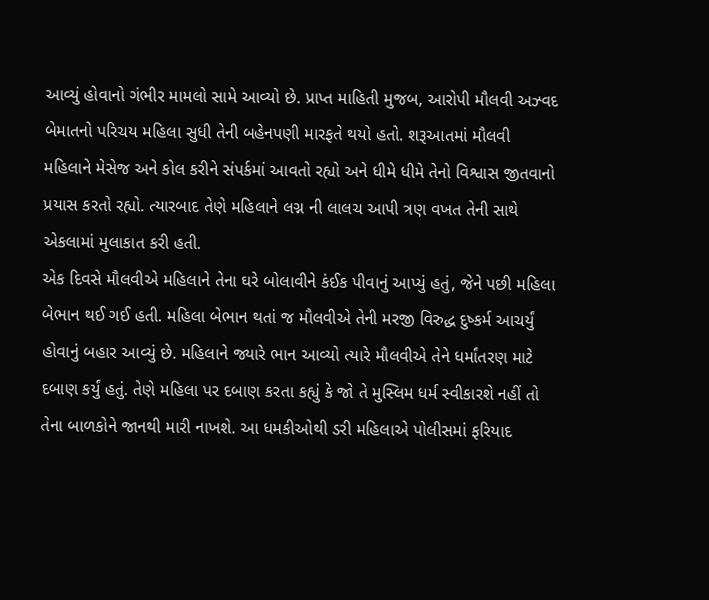આવ્યું હોવાનો ગંભીર મામલો સામે આવ્યો છે. પ્રાપ્ત માહિતી મુજબ, આરોપી મૌલવી અઝ્વદ બેમાતનો પરિચય મહિલા સુધી તેની બહેનપણી મારફતે થયો હતો. શરૂઆતમાં મૌલવી મહિલાને મેસેજ અને કોલ કરીને સંપર્કમાં આવતો રહ્યો અને ધીમે ધીમે તેનો વિશ્વાસ જીતવાનો પ્રયાસ કરતો રહ્યો. ત્યારબાદ તેણે મહિલાને લગ્ન ની લાલચ આપી ત્રણ વખત તેની સાથે એકલામાં મુલાકાત કરી હતી.
એક દિવસે મૌલવીએ મહિલાને તેના ઘરે બોલાવીને કંઈક પીવાનું આપ્યું હતું, જેને પછી મહિલા બેભાન થઈ ગઈ હતી. મહિલા બેભાન થતાં જ મૌલવીએ તેની મરજી વિરુદ્ધ દુષ્કર્મ આચર્યું હોવાનું બહાર આવ્યું છે. મહિલાને જ્યારે ભાન આવ્યો ત્યારે મૌલવીએ તેને ધર્માંતરણ માટે દબાણ કર્યું હતું. તેણે મહિલા પર દબાણ કરતા કહ્યું કે જો તે મુસ્લિમ ધર્મ સ્વીકારશે નહીં તો તેના બાળકોને જાનથી મારી નાખશે. આ ધમકીઓથી ડરી મહિલાએ પોલીસમાં ફરિયાદ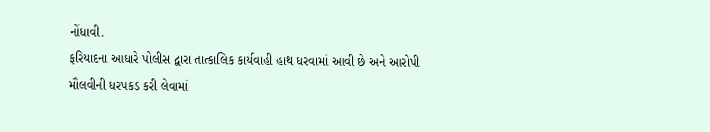નોંધાવી.
ફરિયાદના આધારે પોલીસ દ્વારા તાત્કાલિક કાર્યવાહી હાથ ધરવામાં આવી છે અને આરોપી મૌલવીની ધરપકડ કરી લેવામાં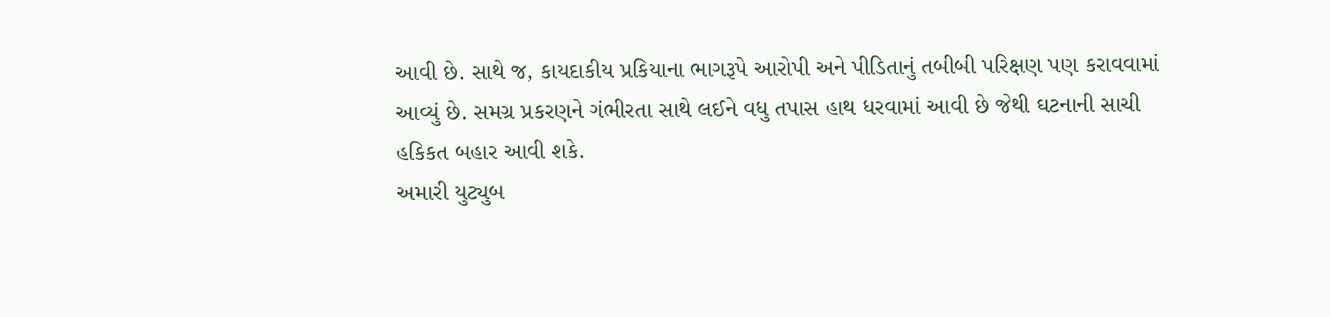આવી છે. સાથે જ, કાયદાકીય પ્રકિયાના ભાગરૂપે આરોપી અને પીડિતાનું તબીબી પરિક્ષણ પણ કરાવવામાં આવ્યું છે. સમગ્ર પ્રકરણને ગંભીરતા સાથે લઈને વધુ તપાસ હાથ ધરવામાં આવી છે જેથી ઘટનાની સાચી હકિકત બહાર આવી શકે.
અમારી યુટ્યુબ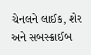ચેનલને લાઈક, શેર અને સબસ્ક્રાઈબ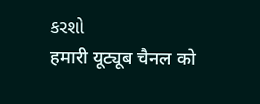કરશો
हमारी यूट्यूब चैनल को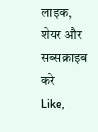लाइक, शेयर और सब्सक्राइब करे
Like,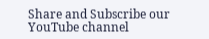Share and Subscribe our YouTube channel